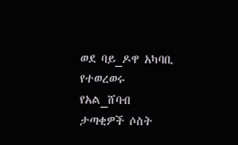ወደ ባይ_ዶዋ አካባቢ የተወረወሩ የአል_ሸባብ ታጣቂዎች ሶስት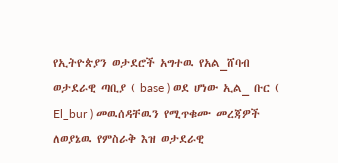የኢትዮጵያን ወታደሮች አግተዉ የአል_ሸባብ ወታደራዊ ጣቢያ ( base ) ወደ ሆነው ኢል_ ቡር ( El_bur ) መዉሰዳቸዉን የሚጥቁሙ መረጃዎች ለወያኔዉ የምስራቅ እዝ ወታደራዊ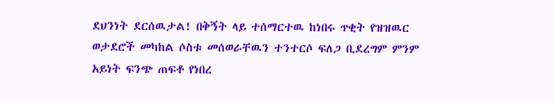ደህንነት ደርሰዉታል! በቅኝት ላይ ተሰማርተዉ ከነበሩ ጥቂት የዝዝዉር ወታደሮች መካከል ሶስቱ መሰወራቸዉን ተንተርሶ ፍለጋ ቢደረግም ምንም አይነት ፍንጭ ጠፍቶ የነበረ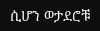ሲሆን ወታደሮቹ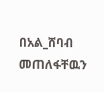በአል_ሸባብ መጠለፋቸዉን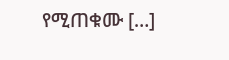የሚጠቁሙ […]